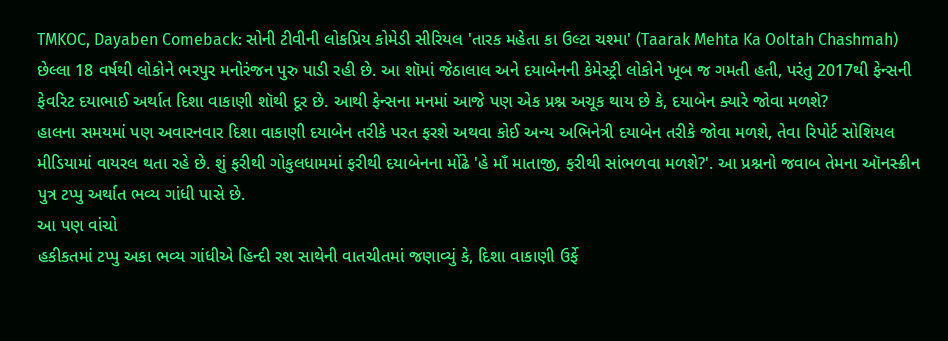TMKOC, Dayaben Comeback: સોની ટીવીની લોકપ્રિય કોમેડી સીરિયલ 'તારક મહેતા કા ઉલ્ટા ચશ્મા' (Taarak Mehta Ka Ooltah Chashmah) છેલ્લા 18 વર્ષથી લોકોને ભરપુર મનોરંજન પુરુ પાડી રહી છે. આ શૉમાં જેઠાલાલ અને દયાબેનની કેમેસ્ટ્રી લોકોને ખૂબ જ ગમતી હતી, પરંતુ 2017થી ફેન્સની ફેવરિટ દયાભાઈ અર્થાત દિશા વાકાણી શૉથી દૂર છે. આથી ફેન્સના મનમાં આજે પણ એક પ્રશ્ન અચૂક થાય છે કે, દયાબેન ક્યારે જોવા મળશે?
હાલના સમયમાં પણ અવારનવાર દિશા વાકાણી દયાબેન તરીકે પરત ફરશે અથવા કોઈ અન્ય અભિનેત્રી દયાબેન તરીકે જોવા મળશે, તેવા રિપોર્ટ સોશિયલ મીડિયામાં વાયરલ થતા રહે છે. શું ફરીથી ગોકુલધામમાં ફરીથી દયાબેનના મોંઢે 'હે માઁ માતાજી, ફરીથી સાંભળવા મળશે?'. આ પ્રશ્નનો જવાબ તેમના ઑનસ્ક્રીન પુત્ર ટપ્પુ અર્થાત ભવ્ય ગાંધી પાસે છે.
આ પણ વાંચો
હકીકતમાં ટપ્પુ અકા ભવ્ય ગાંધીએ હિન્દી રશ સાથેની વાતચીતમાં જણાવ્યું કે, દિશા વાકાણી ઉર્ફે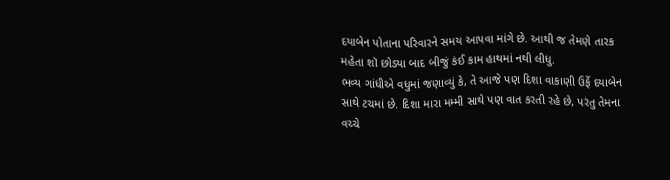દયાબેન પોતાના પરિવારને સમય આપવા માંગે છે. આથી જ તેમણે તારક મહેતા શૉ છોડ્યા બાદ બીજું કંઈ કામ હાથમાં નથી લીધુ.
ભવ્ય ગાંધીએ વધુમાં જણાવ્યું કે, તે આજે પણ દિશા વાકાણી ઉર્ફે દયાબેન સાથે ટચમાં છે. દિશા મારા મમ્મી સાથે પણ વાત કરતી રહે છે, પરંતુ તેમના વચ્ચે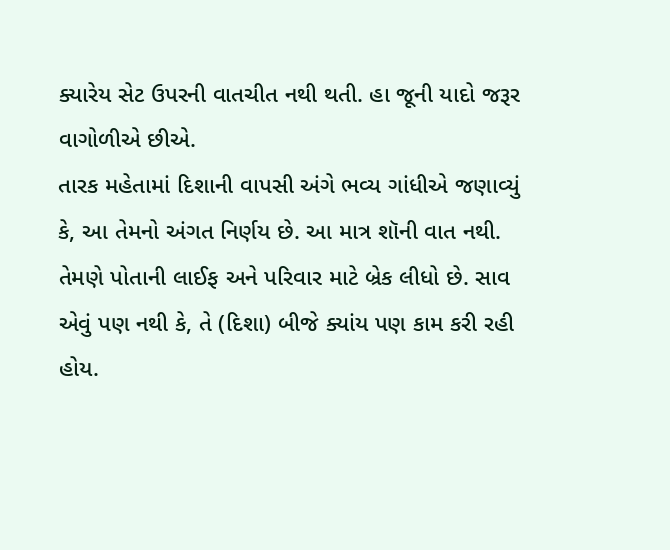ક્યારેય સેટ ઉપરની વાતચીત નથી થતી. હા જૂની યાદો જરૂર વાગોળીએ છીએ.
તારક મહેતામાં દિશાની વાપસી અંગે ભવ્ય ગાંધીએ જણાવ્યું કે, આ તેમનો અંગત નિર્ણય છે. આ માત્ર શૉની વાત નથી. તેમણે પોતાની લાઈફ અને પરિવાર માટે બ્રેક લીધો છે. સાવ એવું પણ નથી કે, તે (દિશા) બીજે ક્યાંય પણ કામ કરી રહી હોય.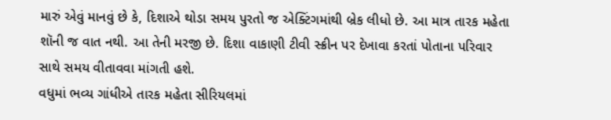મારું એવું માનવું છે કે, દિશાએ થોડા સમય પુરતો જ એક્ટિંગમાંથી બ્રેક લીધો છે. આ માત્ર તારક મહેતા શૉની જ વાત નથી. આ તેની મરજી છે. દિશા વાકાણી ટીવી સ્ક્રીન પર દેખાવા કરતાં પોતાના પરિવાર સાથે સમય વીતાવવા માંગતી હશે.
વધુમાં ભવ્ય ગાંધીએ તારક મહેતા સીરિયલમાં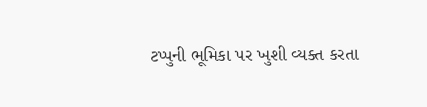ટપ્પુની ભૂમિકા પર ખુશી વ્યક્ત કરતા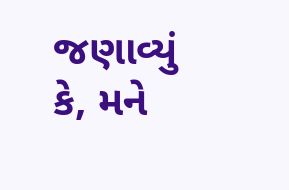જણાવ્યું કે, મને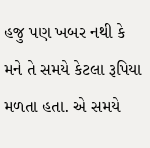હજુ પણ ખબર નથી કે મને તે સમયે કેટલા રૂપિયા મળતા હતા. એ સમયે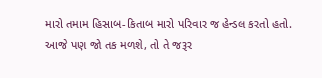મારો તમામ હિસાબ-કિતાબ મારો પરિવાર જ હેન્ડલ કરતો હતો. આજે પણ જો તક મળશે, તો તે જરૂર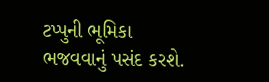ટપ્પુની ભૂમિકા ભજવવાનું પસંદ કરશે.